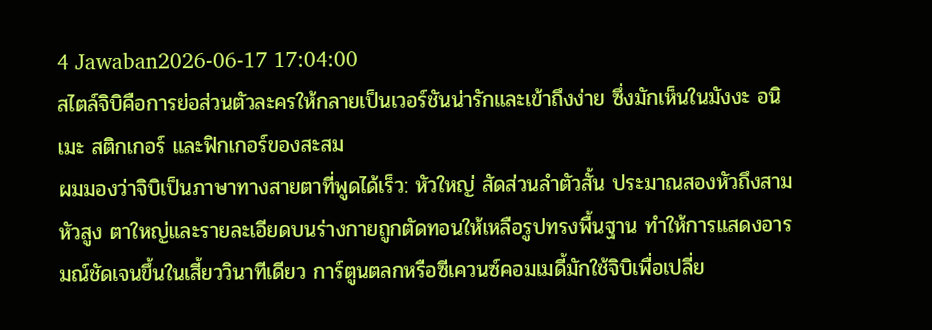4 Jawaban2026-06-17 17:04:00
สไตล์จิบิคือการย่อส่วนตัวละครให้กลายเป็นเวอร์ชันน่ารักและเข้าถึงง่าย ซึ่งมักเห็นในมังงะ อนิเมะ สติกเกอร์ และฟิกเกอร์ของสะสม
ผมมองว่าจิบิเป็นภาษาทางสายตาที่พูดได้เร็ว: หัวใหญ่ สัดส่วนลำตัวสั้น ประมาณสองหัวถึงสามหัวสูง ตาใหญ่และรายละเอียดบนร่างกายถูกตัดทอนให้เหลือรูปทรงพื้นฐาน ทำให้การแสดงอารมณ์ชัดเจนขึ้นในเสี้ยววินาทีเดียว การ์ตูนตลกหรือซีเควนซ์คอมเมดี้มักใช้จิบิเพื่อเปลี่ย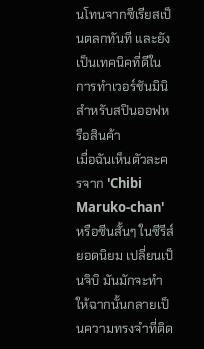นโทนจากซีเรียสเป็นตลกทันที และยังเป็นเทคนิคที่ดีในการทำเวอร์ชันมินิสำหรับสปินออฟหรือสินค้า
เมื่อฉันเห็นตัวละครจาก 'Chibi Maruko-chan' หรือซีนสั้นๆ ในซีรีส์ยอดนิยม เปลี่ยนเป็นจิบิ มันมักจะทำให้ฉากนั้นกลายเป็นความทรงจำที่ติด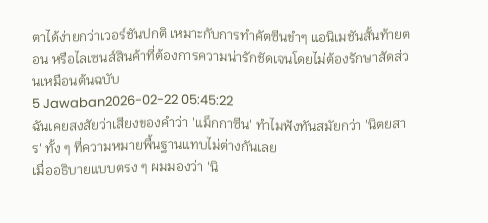ตาได้ง่ายกว่าเวอร์ชันปกติ เหมาะกับการทำคัตซีนขำๆ แอนิเมชันสั้นท้ายตอน หรือไลเซนส์สินค้าที่ต้องการความน่ารักชัดเจนโดยไม่ต้องรักษาสัดส่วนเหมือนต้นฉบับ
5 Jawaban2026-02-22 05:45:22
ฉันเคยสงสัยว่าเสียงของคำว่า 'แม็กกาซีน' ทำไมฟังทันสมัยกว่า 'นิตยสาร' ทั้ง ๆ ที่ความหมายพื้นฐานแทบไม่ต่างกันเลย
เมื่ออธิบายแบบตรง ๆ ผมมองว่า 'นิ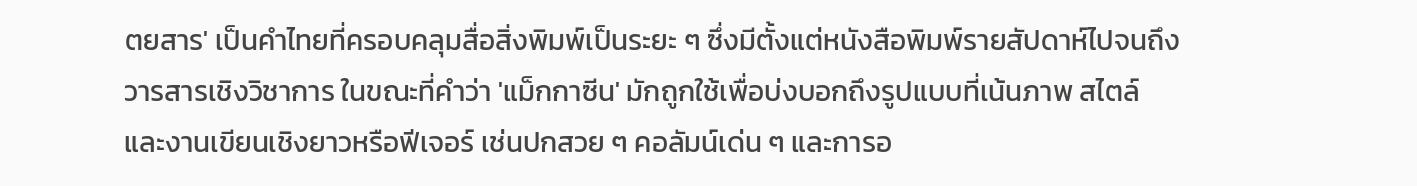ตยสาร' เป็นคำไทยที่ครอบคลุมสื่อสิ่งพิมพ์เป็นระยะ ๆ ซึ่งมีตั้งแต่หนังสือพิมพ์รายสัปดาห์ไปจนถึงวารสารเชิงวิชาการ ในขณะที่คำว่า 'แม็กกาซีน' มักถูกใช้เพื่อบ่งบอกถึงรูปแบบที่เน้นภาพ สไตล์ และงานเขียนเชิงยาวหรือฟีเจอร์ เช่นปกสวย ๆ คอลัมน์เด่น ๆ และการอ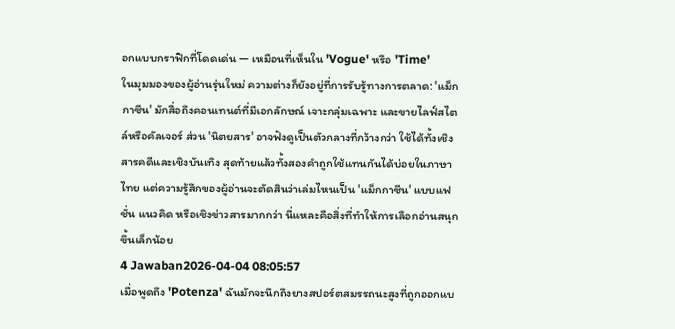อกแบบกราฟิกที่โดดเด่น — เหมือนที่เห็นใน 'Vogue' หรือ 'Time'
ในมุมมองของผู้อ่านรุ่นใหม่ ความต่างก็ยังอยู่ที่การรับรู้ทางการตลาด: 'แม็กกาซีน' มักสื่อถึงคอนเทนต์ที่มีเอกลักษณ์ เจาะกลุ่มเฉพาะ และขายไลฟ์สไตล์หรือคัลเจอร์ ส่วน 'นิตยสาร' อาจฟังดูเป็นตัวกลางที่กว้างกว่า ใช้ได้ทั้งเชิงสารคดีและเชิงบันเทิง สุดท้ายแล้วทั้งสองคำถูกใช้แทนกันได้บ่อยในภาษาไทย แต่ความรู้สึกของผู้อ่านจะตัดสินว่าเล่มไหนเป็น 'แม็กกาซีน' แบบแฟชั่น แนวคิด หรือเชิงข่าวสารมากกว่า นี่แหละคือสิ่งที่ทำให้การเลือกอ่านสนุกขึ้นเล็กน้อย
4 Jawaban2026-04-04 08:05:57
เมื่อพูดถึง 'Potenza' ฉันมักจะนึกถึงยางสปอร์ตสมรรถนะสูงที่ถูกออกแบ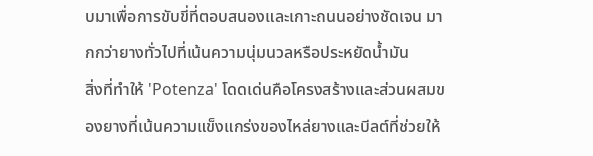บมาเพื่อการขับขี่ที่ตอบสนองและเกาะถนนอย่างชัดเจน มากกว่ายางทั่วไปที่เน้นความนุ่มนวลหรือประหยัดน้ำมัน
สิ่งที่ทำให้ 'Potenza' โดดเด่นคือโครงสร้างและส่วนผสมของยางที่เน้นความแข็งแกร่งของไหล่ยางและบีลต์ที่ช่วยให้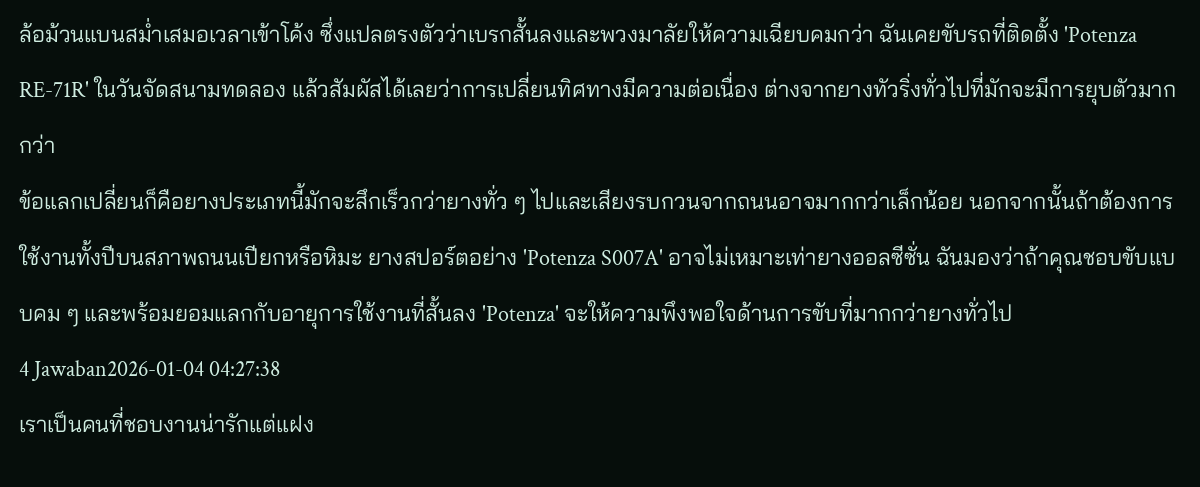ล้อม้วนแบนสม่ำเสมอเวลาเข้าโค้ง ซึ่งแปลตรงตัวว่าเบรกสั้นลงและพวงมาลัยให้ความเฉียบคมกว่า ฉันเคยขับรถที่ติดตั้ง 'Potenza RE-71R' ในวันจัดสนามทดลอง แล้วสัมผัสได้เลยว่าการเปลี่ยนทิศทางมีความต่อเนื่อง ต่างจากยางทัวริ่งทั่วไปที่มักจะมีการยุบตัวมากกว่า
ข้อแลกเปลี่ยนก็คือยางประเภทนี้มักจะสึกเร็วกว่ายางทั่ว ๆ ไปและเสียงรบกวนจากถนนอาจมากกว่าเล็กน้อย นอกจากนั้นถ้าต้องการใช้งานทั้งปีบนสภาพถนนเปียกหรือหิมะ ยางสปอร์ตอย่าง 'Potenza S007A' อาจไม่เหมาะเท่ายางออลซีซั่น ฉันมองว่าถ้าคุณชอบขับแบบคม ๆ และพร้อมยอมแลกกับอายุการใช้งานที่สั้นลง 'Potenza' จะให้ความพึงพอใจด้านการขับที่มากกว่ายางทั่วไป
4 Jawaban2026-01-04 04:27:38
เราเป็นคนที่ชอบงานน่ารักแต่แฝง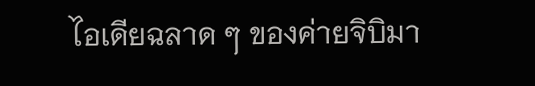ไอเดียฉลาด ๆ ของค่ายจิบิมา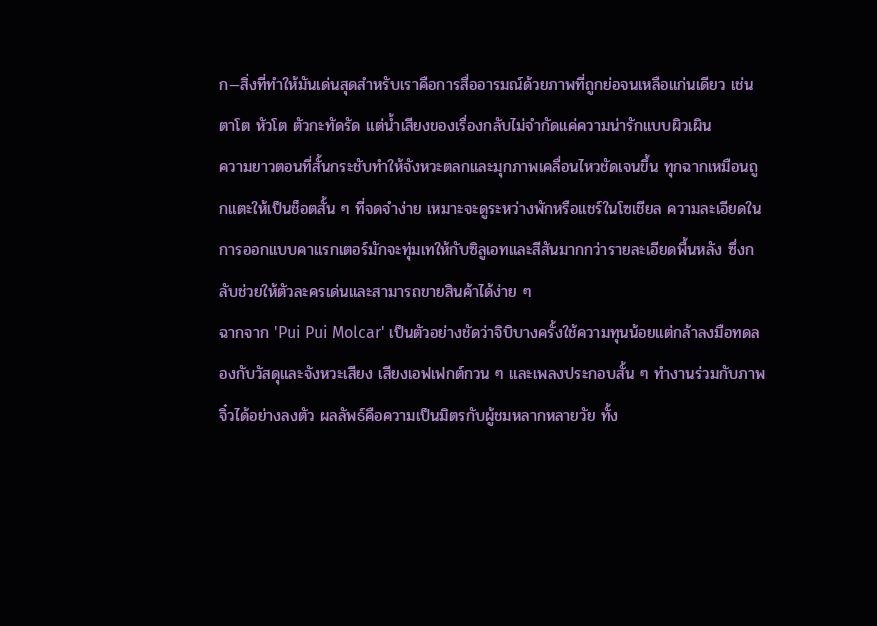ก—สิ่งที่ทำให้มันเด่นสุดสำหรับเราคือการสื่ออารมณ์ด้วยภาพที่ถูกย่อจนเหลือแก่นเดียว เช่น ตาโต หัวโต ตัวกะทัดรัด แต่น้ำเสียงของเรื่องกลับไม่จำกัดแค่ความน่ารักแบบผิวเผิน
ความยาวตอนที่สั้นกระชับทำให้จังหวะตลกและมุกภาพเคลื่อนไหวชัดเจนขึ้น ทุกฉากเหมือนถูกแตะให้เป็นช็อตสั้น ๆ ที่จดจำง่าย เหมาะจะดูระหว่างพักหรือแชร์ในโซเชียล ความละเอียดในการออกแบบคาแรกเตอร์มักจะทุ่มเทให้กับซิลูเอทและสีสันมากกว่ารายละเอียดพื้นหลัง ซึ่งกลับช่วยให้ตัวละครเด่นและสามารถขายสินค้าได้ง่าย ๆ
ฉากจาก 'Pui Pui Molcar' เป็นตัวอย่างชัดว่าจิบิบางครั้งใช้ความทุนน้อยแต่กล้าลงมือทดลองกับวัสดุและจังหวะเสียง เสียงเอฟเฟกต์กวน ๆ และเพลงประกอบสั้น ๆ ทำงานร่วมกับภาพจิ๋วได้อย่างลงตัว ผลลัพธ์คือความเป็นมิตรกับผู้ชมหลากหลายวัย ทั้ง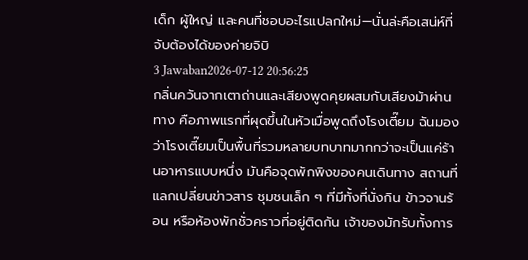เด็ก ผู้ใหญ่ และคนที่ชอบอะไรแปลกใหม่—นั่นล่ะคือเสน่ห์ที่จับต้องได้ของค่ายจิบิ
3 Jawaban2026-07-12 20:56:25
กลิ่นควันจากเตาถ่านและเสียงพูดคุยผสมกับเสียงม้าผ่านทาง คือภาพแรกที่ผุดขึ้นในหัวเมื่อพูดถึงโรงเตี๊ยม ฉันมองว่าโรงเตี๊ยมเป็นพื้นที่รวมหลายบทบาทมากกว่าจะเป็นแค่ร้านอาหารแบบหนึ่ง มันคือจุดพักพิงของคนเดินทาง สถานที่แลกเปลี่ยนข่าวสาร ชุมชนเล็ก ๆ ที่มีทั้งที่นั่งกิน ข้าวจานร้อน หรือห้องพักชั่วคราวที่อยู่ติดกัน เจ้าของมักรับทั้งการ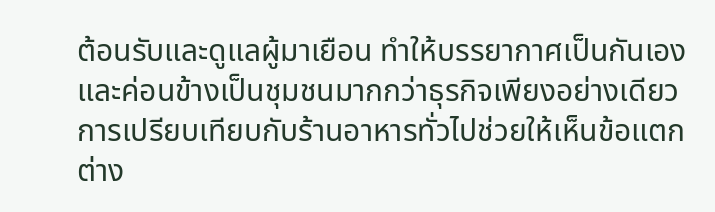ต้อนรับและดูแลผู้มาเยือน ทำให้บรรยากาศเป็นกันเองและค่อนข้างเป็นชุมชนมากกว่าธุรกิจเพียงอย่างเดียว
การเปรียบเทียบกับร้านอาหารทั่วไปช่วยให้เห็นข้อแตกต่าง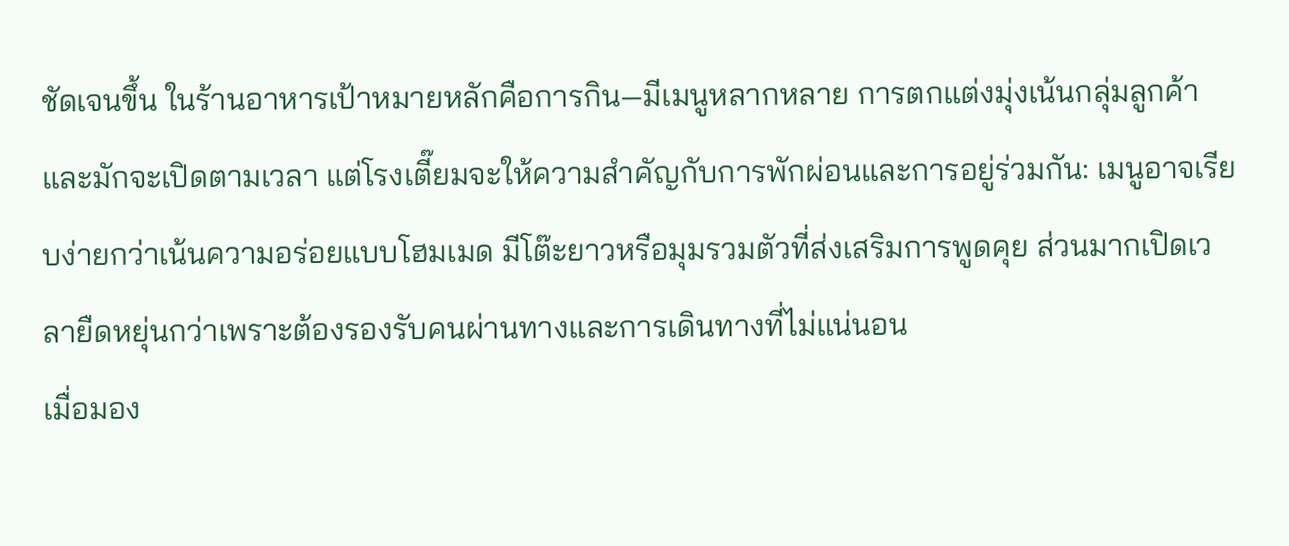ชัดเจนขึ้น ในร้านอาหารเป้าหมายหลักคือการกิน—มีเมนูหลากหลาย การตกแต่งมุ่งเน้นกลุ่มลูกค้า และมักจะเปิดตามเวลา แต่โรงเตี๊ยมจะให้ความสำคัญกับการพักผ่อนและการอยู่ร่วมกัน: เมนูอาจเรียบง่ายกว่าเน้นความอร่อยแบบโฮมเมด มีโต๊ะยาวหรือมุมรวมตัวที่ส่งเสริมการพูดคุย ส่วนมากเปิดเวลายืดหยุ่นกว่าเพราะต้องรองรับคนผ่านทางและการเดินทางที่ไม่แน่นอน
เมื่อมอง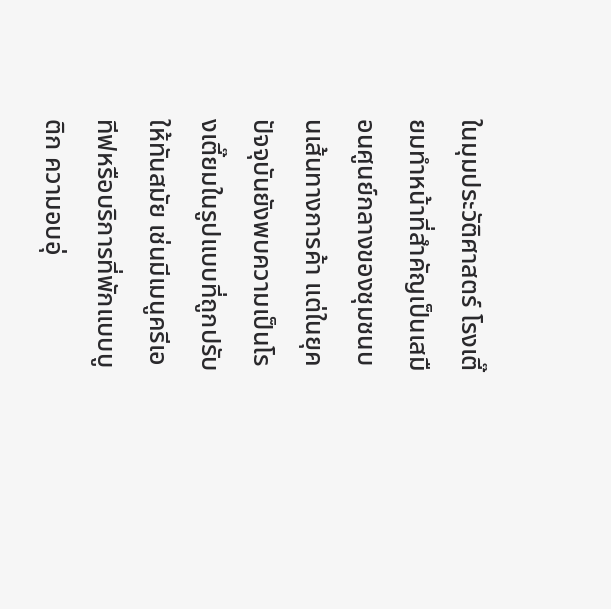ในมุมประวัติศาสตร์ โรงเตี๊ยมทำหน้าที่สำคัญเป็นเสมือนศูนย์กลางของชุมชนบนเส้นทางการค้า แต่ในยุคปัจจุบันยังพบความเป็นโรงเตี๊ยมในรูปแบบที่ถูกปรับให้ทันสมัย เช่นมีเมนูครีเอทีฟหรือบริการที่พักแบบบูติก ความอบอุ่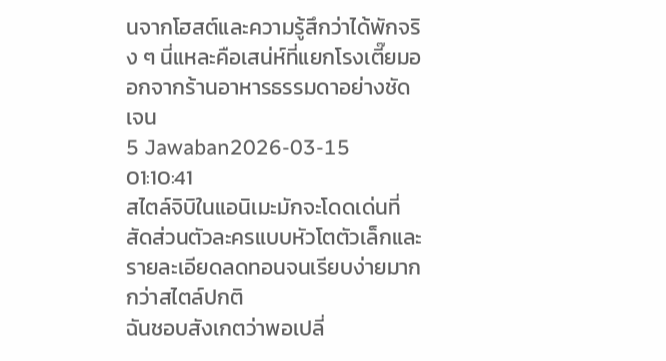นจากโฮสต์และความรู้สึกว่าได้พักจริง ๆ นี่แหละคือเสน่ห์ที่แยกโรงเตี๊ยมออกจากร้านอาหารธรรมดาอย่างชัดเจน
5 Jawaban2026-03-15 01:10:41
สไตล์จิบิในแอนิเมะมักจะโดดเด่นที่สัดส่วนตัวละครแบบหัวโตตัวเล็กและรายละเอียดลดทอนจนเรียบง่ายมากกว่าสไตล์ปกติ
ฉันชอบสังเกตว่าพอเปลี่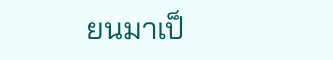ยนมาเป็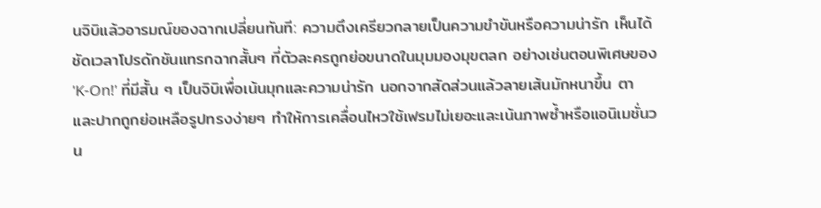นจิบิแล้วอารมณ์ของฉากเปลี่ยนทันที: ความตึงเครียวกลายเป็นความขำขันหรือความน่ารัก เห็นได้ชัดเวลาโปรดักชันแทรกฉากสั้นๆ ที่ตัวละครถูกย่อขนาดในมุมมองมุขตลก อย่างเช่นตอนพิเศษของ 'K-On!' ที่มีสั้น ๆ เป็นจิบิเพื่อเน้นมุกและความน่ารัก นอกจากสัดส่วนแล้วลายเส้นมักหนาขึ้น ตาและปากถูกย่อเหลือรูปทรงง่ายๆ ทำให้การเคลื่อนไหวใช้เฟรมไม่เยอะและเน้นภาพซ้ำหรือแอนิเมชั่นวน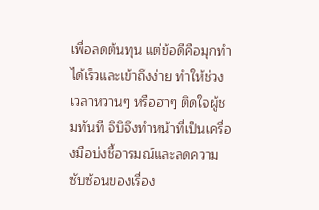เพื่อลดต้นทุน แต่ข้อดีคือมุกทำได้เร็วและเข้าถึงง่าย ทำให้ช่วงเวลาหวานๆ หรือฮาๆ ติดใจผู้ชมทันที จิบิจึงทำหน้าที่เป็นเครื่องมือบ่งชี้อารมณ์และลดความซับซ้อนของเรื่อง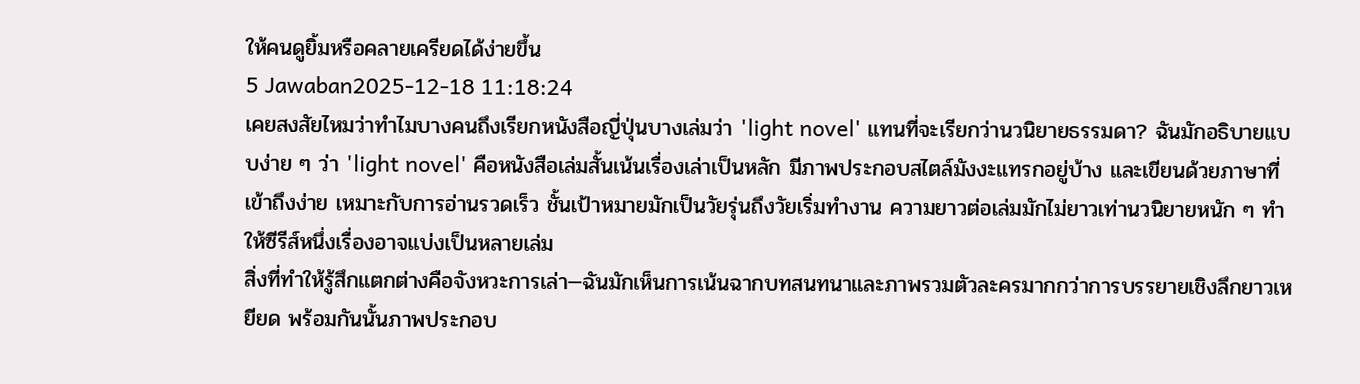ให้คนดูยิ้มหรือคลายเครียดได้ง่ายขึ้น
5 Jawaban2025-12-18 11:18:24
เคยสงสัยไหมว่าทำไมบางคนถึงเรียกหนังสือญี่ปุ่นบางเล่มว่า 'light novel' แทนที่จะเรียกว่านวนิยายธรรมดา? ฉันมักอธิบายแบบง่าย ๆ ว่า 'light novel' คือหนังสือเล่มสั้นเน้นเรื่องเล่าเป็นหลัก มีภาพประกอบสไตล์มังงะแทรกอยู่บ้าง และเขียนด้วยภาษาที่เข้าถึงง่าย เหมาะกับการอ่านรวดเร็ว ชั้นเป้าหมายมักเป็นวัยรุ่นถึงวัยเริ่มทำงาน ความยาวต่อเล่มมักไม่ยาวเท่านวนิยายหนัก ๆ ทำให้ซีรีส์หนึ่งเรื่องอาจแบ่งเป็นหลายเล่ม
สิ่งที่ทำให้รู้สึกแตกต่างคือจังหวะการเล่า—ฉันมักเห็นการเน้นฉากบทสนทนาและภาพรวมตัวละครมากกว่าการบรรยายเชิงลึกยาวเหยียด พร้อมกันนั้นภาพประกอบ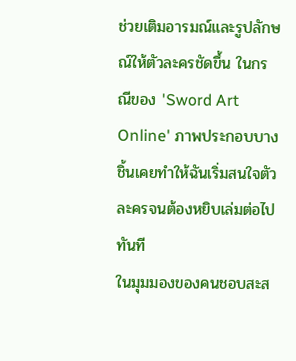ช่วยเติมอารมณ์และรูปลักษณ์ให้ตัวละครชัดขึ้น ในกรณีของ 'Sword Art Online' ภาพประกอบบางชิ้นเคยทำให้ฉันเริ่มสนใจตัวละครจนต้องหยิบเล่มต่อไปทันที
ในมุมมองของคนชอบสะส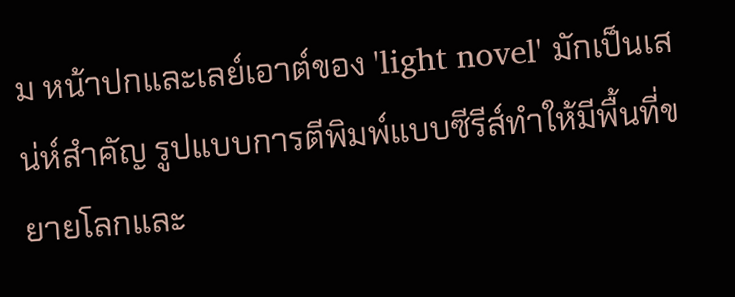ม หน้าปกและเลย์เอาต์ของ 'light novel' มักเป็นเสน่ห์สำคัญ รูปแบบการตีพิมพ์แบบซีรีส์ทำให้มีพื้นที่ขยายโลกและ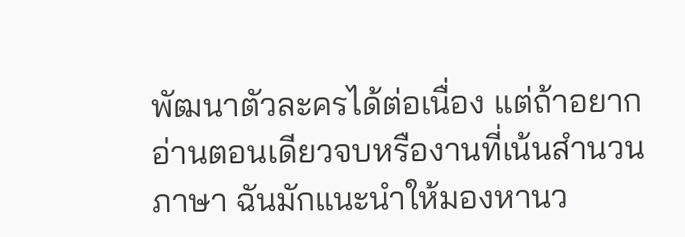พัฒนาตัวละครได้ต่อเนื่อง แต่ถ้าอยากอ่านตอนเดียวจบหรืองานที่เน้นสำนวนภาษา ฉันมักแนะนำให้มองหานว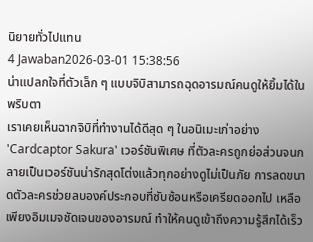นิยายทั่วไปแทน
4 Jawaban2026-03-01 15:38:56
น่าแปลกใจที่ตัวเล็ก ๆ แบบจิบิสามารถฉุดอารมณ์คนดูให้ยิ้มได้ในพริบตา
เราเคยเห็นฉากจิบิที่ทำงานได้ดีสุด ๆ ในอนิเมะเก่าอย่าง 'Cardcaptor Sakura' เวอร์ชันพิเศษ ที่ตัวละครถูกย่อส่วนจนกลายเป็นเวอร์ชันน่ารักสุดโต่งแล้วทุกอย่างดูไม่เป็นภัย การลดขนาดตัวละครช่วยลบองค์ประกอบที่ซับซ้อนหรือเครียดออกไป เหลือเพียงอิมเมจชัดเจนของอารมณ์ ทำให้คนดูเข้าถึงความรู้สึกได้เร็ว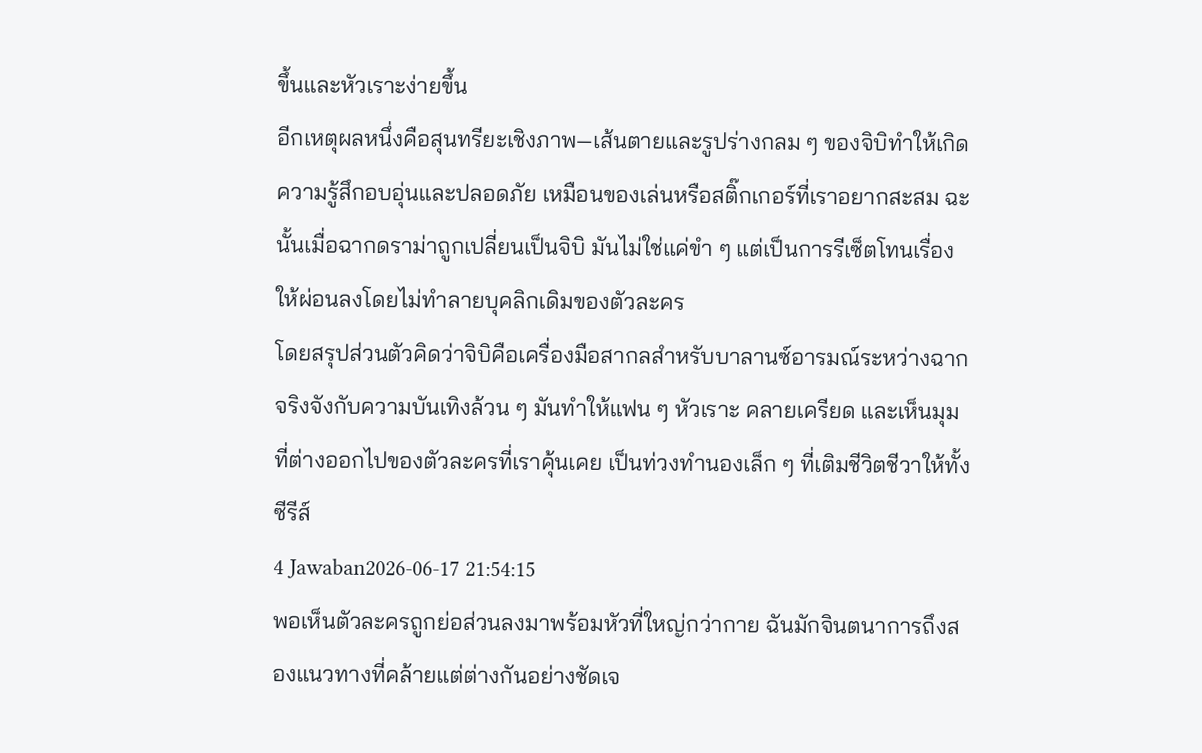ขึ้นและหัวเราะง่ายขึ้น
อีกเหตุผลหนึ่งคือสุนทรียะเชิงภาพ—เส้นตายและรูปร่างกลม ๆ ของจิบิทำให้เกิดความรู้สึกอบอุ่นและปลอดภัย เหมือนของเล่นหรือสติ๊กเกอร์ที่เราอยากสะสม ฉะนั้นเมื่อฉากดราม่าถูกเปลี่ยนเป็นจิบิ มันไม่ใช่แค่ขำ ๆ แต่เป็นการรีเซ็ตโทนเรื่องให้ผ่อนลงโดยไม่ทำลายบุคลิกเดิมของตัวละคร
โดยสรุปส่วนตัวคิดว่าจิบิคือเครื่องมือสากลสำหรับบาลานซ์อารมณ์ระหว่างฉากจริงจังกับความบันเทิงล้วน ๆ มันทำให้แฟน ๆ หัวเราะ คลายเครียด และเห็นมุมที่ต่างออกไปของตัวละครที่เราคุ้นเคย เป็นท่วงทำนองเล็ก ๆ ที่เติมชีวิตชีวาให้ทั้งซีรีส์
4 Jawaban2026-06-17 21:54:15
พอเห็นตัวละครถูกย่อส่วนลงมาพร้อมหัวที่ใหญ่กว่ากาย ฉันมักจินตนาการถึงสองแนวทางที่คล้ายแต่ต่างกันอย่างชัดเจ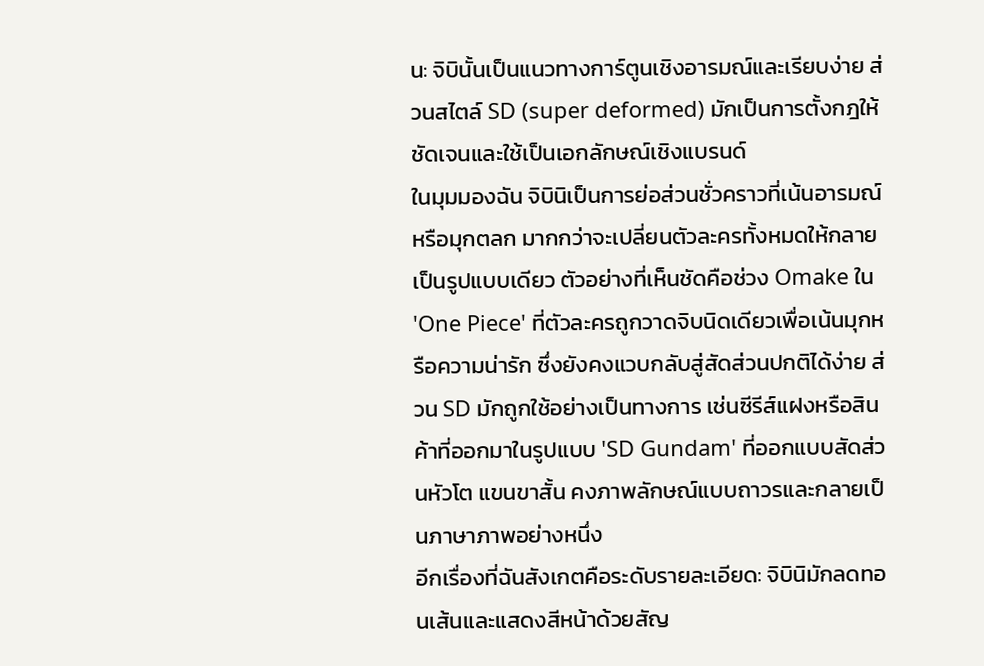น: จิบินั้นเป็นแนวทางการ์ตูนเชิงอารมณ์และเรียบง่าย ส่วนสไตล์ SD (super deformed) มักเป็นการตั้งกฎให้ชัดเจนและใช้เป็นเอกลักษณ์เชิงแบรนด์
ในมุมมองฉัน จิบินิเป็นการย่อส่วนชั่วคราวที่เน้นอารมณ์หรือมุกตลก มากกว่าจะเปลี่ยนตัวละครทั้งหมดให้กลายเป็นรูปแบบเดียว ตัวอย่างที่เห็นชัดคือช่วง Omake ใน 'One Piece' ที่ตัวละครถูกวาดจิบนิดเดียวเพื่อเน้นมุกหรือความน่ารัก ซึ่งยังคงแวบกลับสู่สัดส่วนปกติได้ง่าย ส่วน SD มักถูกใช้อย่างเป็นทางการ เช่นซีรีส์แฝงหรือสินค้าที่ออกมาในรูปแบบ 'SD Gundam' ที่ออกแบบสัดส่วนหัวโต แขนขาสั้น คงภาพลักษณ์แบบถาวรและกลายเป็นภาษาภาพอย่างหนึ่ง
อีกเรื่องที่ฉันสังเกตคือระดับรายละเอียด: จิบินิมักลดทอนเส้นและแสดงสีหน้าด้วยสัญ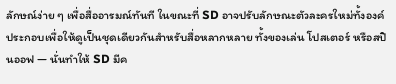ลักษณ์ง่าย ๆ เพื่อสื่ออารมณ์ทันที ในขณะที่ SD อาจปรับลักษณะตัวละครใหม่ทั้งองค์ประกอบเพื่อให้ดูเป็นชุดเดียวกันสำหรับสื่อหลากหลาย ทั้งของเล่น โปสเตอร์ หรือสปินออฟ — นั่นทำให้ SD มีค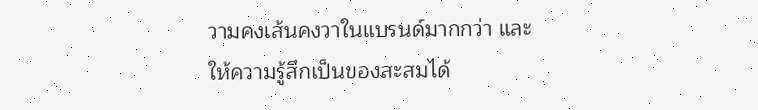วามคงเส้นคงวาในแบรนด์มากกว่า และให้ความรู้สึกเป็นของสะสมได้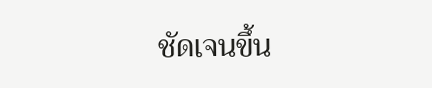ชัดเจนขึ้น